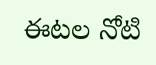ఈటల నోటి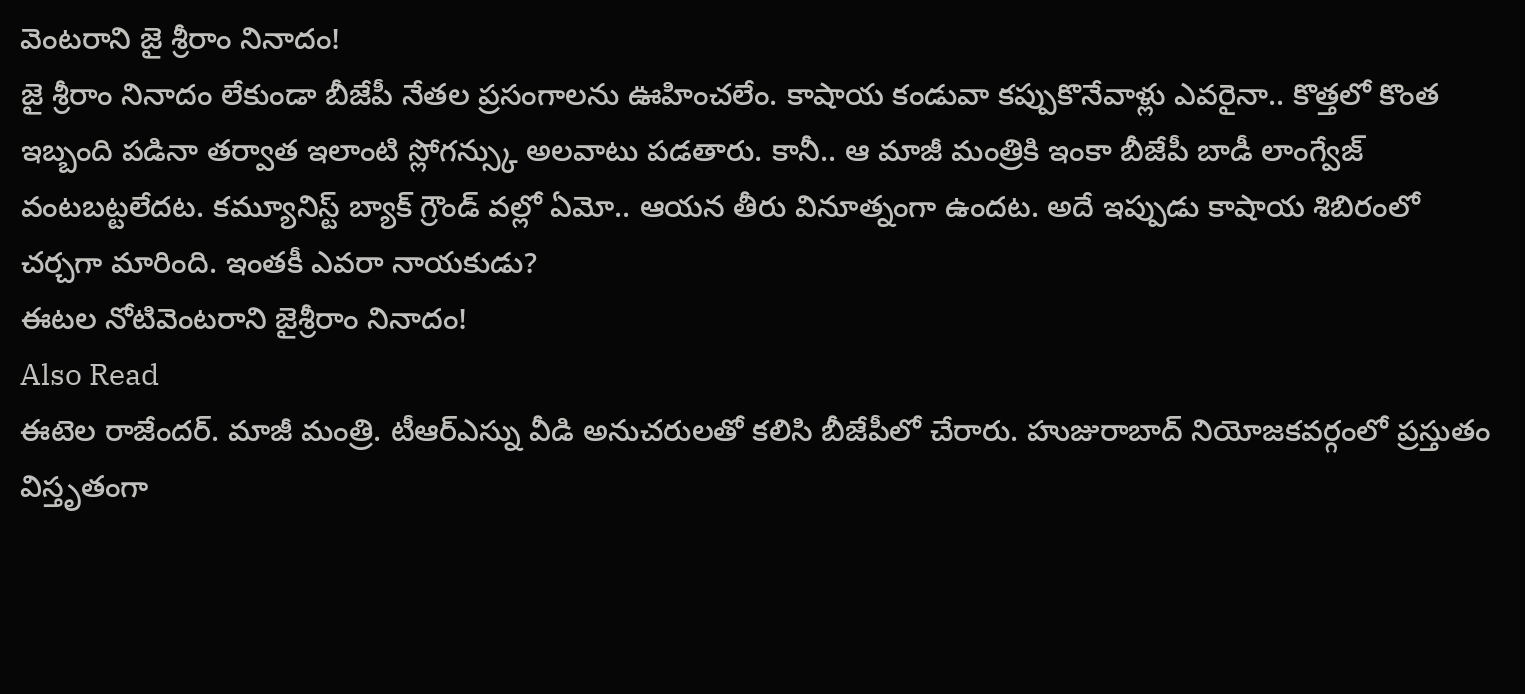వెంటరాని జై శ్రీరాం నినాదం!
జై శ్రీరాం నినాదం లేకుండా బీజేపీ నేతల ప్రసంగాలను ఊహించలేం. కాషాయ కండువా కప్పుకొనేవాళ్లు ఎవరైనా.. కొత్తలో కొంత ఇబ్బంది పడినా తర్వాత ఇలాంటి స్లోగన్స్కు అలవాటు పడతారు. కానీ.. ఆ మాజీ మంత్రికి ఇంకా బీజేపీ బాడీ లాంగ్వేజ్ వంటబట్టలేదట. కమ్యూనిస్ట్ బ్యాక్ గ్రౌండ్ వల్లో ఏమో.. ఆయన తీరు వినూత్నంగా ఉందట. అదే ఇప్పుడు కాషాయ శిబిరంలో చర్చగా మారింది. ఇంతకీ ఎవరా నాయకుడు?
ఈటల నోటివెంటరాని జైశ్రీరాం నినాదం!
Also Read
ఈటెల రాజేందర్. మాజీ మంత్రి. టీఆర్ఎస్ను వీడి అనుచరులతో కలిసి బీజేపీలో చేరారు. హుజురాబాద్ నియోజకవర్గంలో ప్రస్తుతం విస్తృతంగా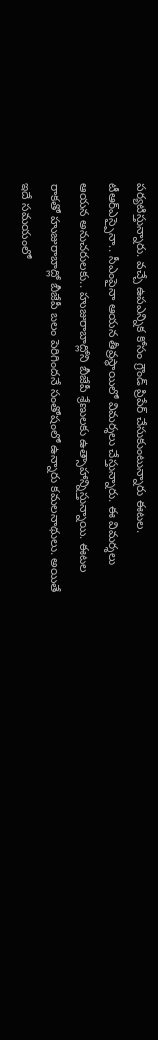పర్యటిస్తున్నారు. వచ్చే ఉపఎన్నిక కోసం గ్రౌండ్ ప్రిపేర్ చేసుకుంటున్నారు ఈటల. టీఆర్ఎస్పైనా.. సీఎంపైనా ఆయన తీవ్రస్థాయిలో విమర్శలు చేస్తున్నారు. ఈ విమర్శలు ఆయన అనుచరులకు.. హుజురాబాద్లోని బీజేపీ శ్రేణులకు ఉత్సాహాన్నిస్తున్నాయి. ఈటల రాకతో హుజురాబాద్లో బీజేపీ బలం పెరిగిందనే సంతోషంలో ఉన్నారు కమలనాథులు. అయితే ఇదే సమయంలో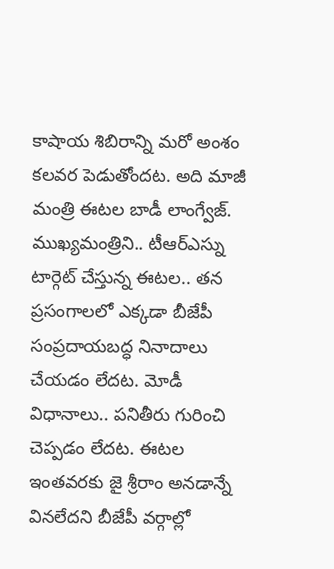కాషాయ శిబిరాన్ని మరో అంశం కలవర పెడుతోందట. అది మాజీ మంత్రి ఈటల బాడీ లాంగ్వేజ్. ముఖ్యమంత్రిని.. టీఆర్ఎస్ను టార్గెట్ చేస్తున్న ఈటల.. తన ప్రసంగాలలో ఎక్కడా బీజేపీ సంప్రదాయబద్ధ నినాదాలు చేయడం లేదట. మోడీ విధానాలు.. పనితీరు గురించి చెప్పడం లేదట. ఈటల ఇంతవరకు జై శ్రీరాం అనడాన్నే వినలేదని బీజేపీ వర్గాల్లో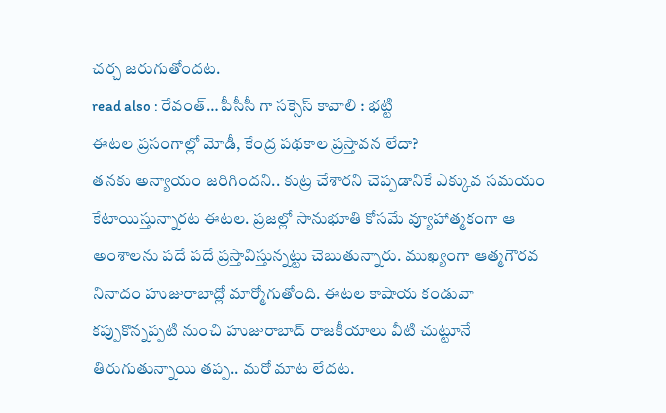చర్చ జరుగుతోందట.
read also : రేవంత్… పీసీసీ గా సక్సెస్ కావాలి : భట్టి
ఈటల ప్రసంగాల్లో మోడీ, కేంద్ర పథకాల ప్రస్తావన లేదా?
తనకు అన్యాయం జరిగిందని.. కుట్ర చేశారని చెప్పడానికే ఎక్కువ సమయం కేటాయిస్తున్నారట ఈటల. ప్రజల్లో సానుభూతి కోసమే వ్యూహాత్మకంగా ఆ అంశాలను పదే పదే ప్రస్తావిస్తున్నట్టు చెబుతున్నారు. ముఖ్యంగా ఆత్మగౌరవ నినాదం హుజురాబాద్లో మార్మోగుతోంది. ఈటల కాషాయ కండువా కప్పుకొన్నప్పటి నుంచి హుజురాబాద్ రాజకీయాలు వీటి చుట్టూనే తిరుగుతున్నాయి తప్ప.. మరో మాట లేదట.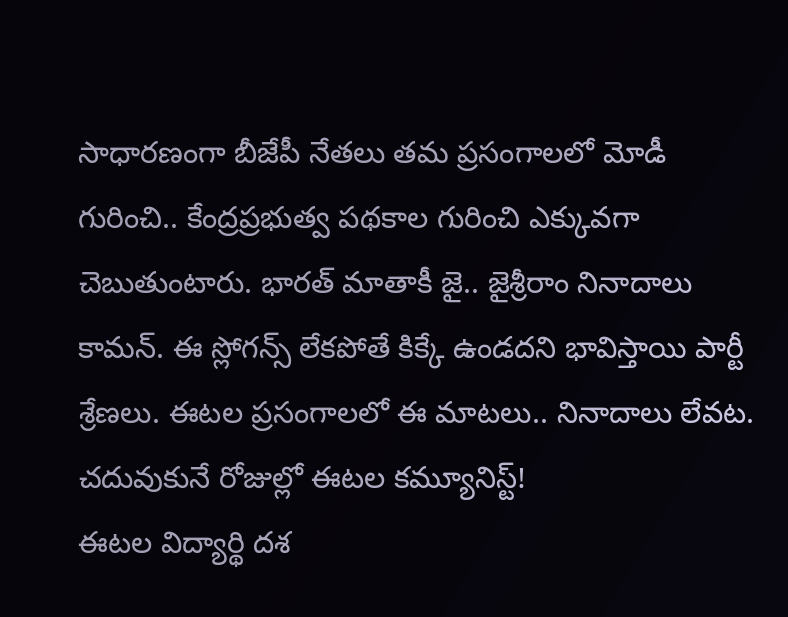సాధారణంగా బీజేపీ నేతలు తమ ప్రసంగాలలో మోడీ గురించి.. కేంద్రప్రభుత్వ పథకాల గురించి ఎక్కువగా చెబుతుంటారు. భారత్ మాతాకీ జై.. జైశ్రీరాం నినాదాలు కామన్. ఈ స్లోగన్స్ లేకపోతే కిక్కే ఉండదని భావిస్తాయి పార్టీ శ్రేణలు. ఈటల ప్రసంగాలలో ఈ మాటలు.. నినాదాలు లేవట.
చదువుకునే రోజుల్లో ఈటల కమ్యూనిస్ట్!
ఈటల విద్యార్థి దశ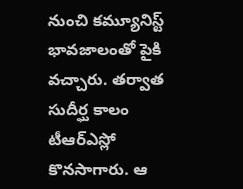నుంచి కమ్యూనిస్ట్ భావజాలంతో పైకి వచ్చారు. తర్వాత సుదీర్ఘ కాలం టీఆర్ఎస్లో కొనసాగారు. ఆ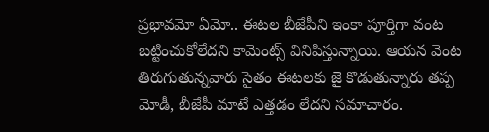ప్రభావమో ఏమో.. ఈటల బీజేపీని ఇంకా పూర్తిగా వంట బట్టించుకోలేదని కామెంట్స్ వినిపిస్తున్నాయి. ఆయన వెంట తిరుగుతున్నవారు సైతం ఈటలకు జై కొడుతున్నారు తప్ప మోడీ, బీజేపీ మాటే ఎత్తడం లేదని సమాచారం.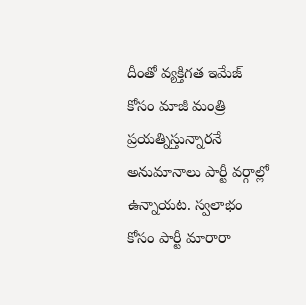దీంతో వ్యక్తిగత ఇమేజ్ కోసం మాజీ మంత్రి ప్రయత్నిస్తున్నారనే అనుమానాలు పార్టీ వర్గాల్లో ఉన్నాయట. స్వలాభం కోసం పార్టీ మారారా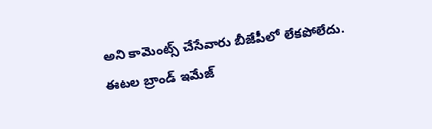అని కామెంట్స్ చేసేవారు బీజేపీలో లేకపోలేదు.
ఈటల బ్రాండ్ ఇమేజ్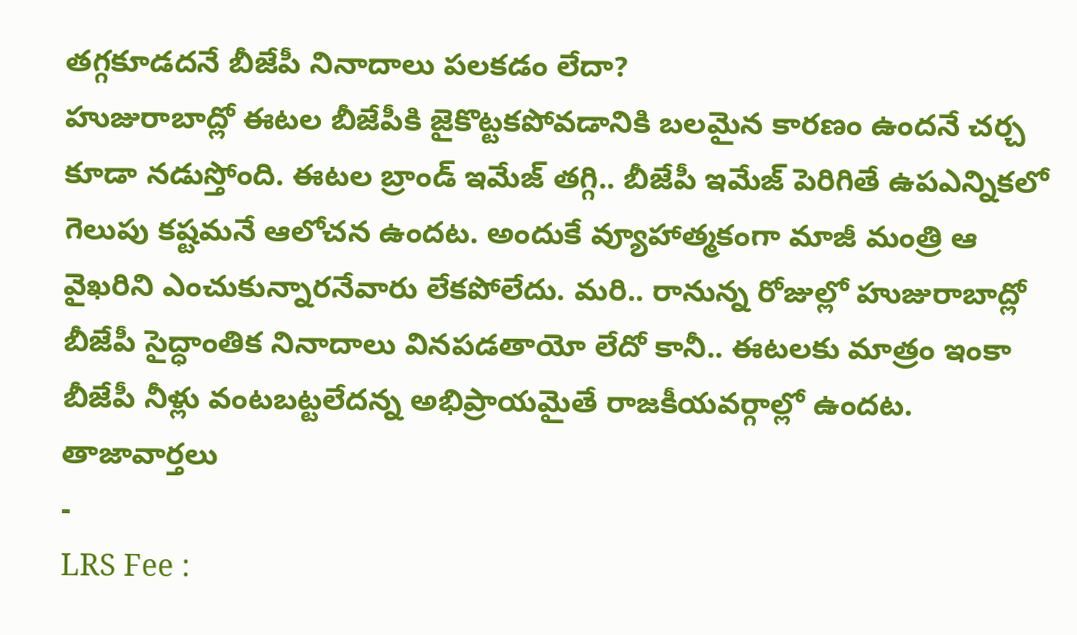తగ్గకూడదనే బీజేపీ నినాదాలు పలకడం లేదా?
హుజురాబాద్లో ఈటల బీజేపీకి జైకొట్టకపోవడానికి బలమైన కారణం ఉందనే చర్చ కూడా నడుస్తోంది. ఈటల బ్రాండ్ ఇమేజ్ తగ్గి.. బీజేపీ ఇమేజ్ పెరిగితే ఉపఎన్నికలో గెలుపు కష్టమనే ఆలోచన ఉందట. అందుకే వ్యూహాత్మకంగా మాజీ మంత్రి ఆ వైఖరిని ఎంచుకున్నారనేవారు లేకపోలేదు. మరి.. రానున్న రోజుల్లో హుజురాబాద్లో బీజేపీ సైద్ధాంతిక నినాదాలు వినపడతాయో లేదో కానీ.. ఈటలకు మాత్రం ఇంకా బీజేపీ నీళ్లు వంటబట్టలేదన్న అభిప్రాయమైతే రాజకీయవర్గాల్లో ఉందట.
తాజావార్తలు
-
LRS Fee :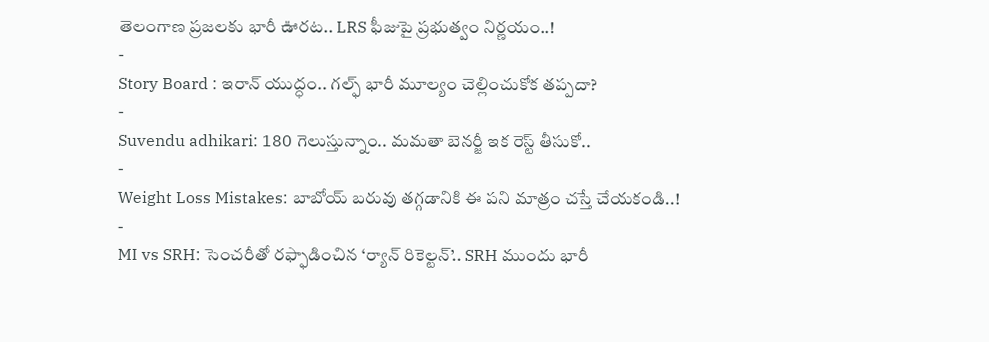తెలంగాణ ప్రజలకు భారీ ఊరట.. LRS ఫీజుపై ప్రభుత్వం నిర్ణయం..!
-
Story Board : ఇరాన్ యుద్ధం.. గల్ఫ్ భారీ మూల్యం చెల్లించుకోక తప్పదా?
-
Suvendu adhikari: 180 గెలుస్తున్నాం.. మమతా బెనర్జీ ఇక రెస్ట్ తీసుకో..
-
Weight Loss Mistakes: బాబోయ్ బరువు తగ్గడానికి ఈ పని మాత్రం చస్తే చేయకండి..!
-
MI vs SRH: సెంచరీతో రఫ్ఫాడించిన ‘ర్యాన్ రికెల్టన్’.. SRH ముందు భారీ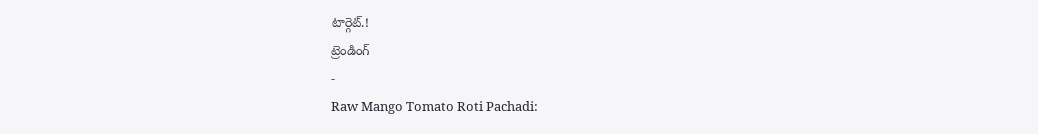టార్గెట్.!
ట్రెండింగ్
-
Raw Mango Tomato Roti Pachadi: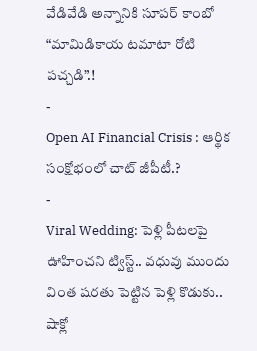వేడివేడి అన్నానికి సూపర్ కాంబో “మామిడికాయ టమాటా రోటి పచ్చడి”.!
-
Open AI Financial Crisis : ఆర్థిక సంక్షోభంలో చాట్ జీపీటీ.?
-
Viral Wedding: పెళ్లి పీటలపై ఊహించని ట్విస్ట్.. వధువు ముందు వింత షరతు పెట్టిన పెళ్లి కొడుకు.. షాక్లో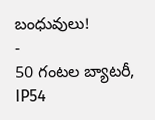బంధువులు!
-
50 గంటల బ్యాటరీ, IP54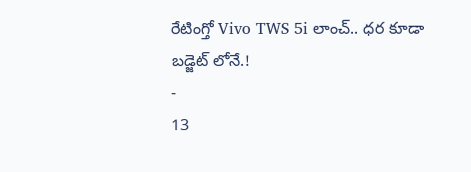రేటింగ్తో Vivo TWS 5i లాంచ్.. ధర కూడా బడ్జెట్ లోనే.!
-
13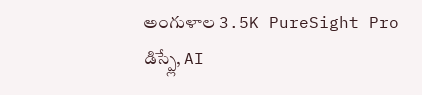అంగుళాల 3.5K PureSight Pro డిస్ప్లే, AI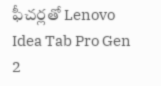ఫీచర్లతో Lenovo Idea Tab Pro Gen 2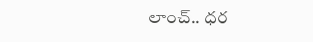లాంచ్.. ధర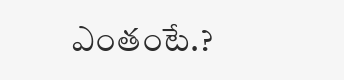ఎంతంటే.?